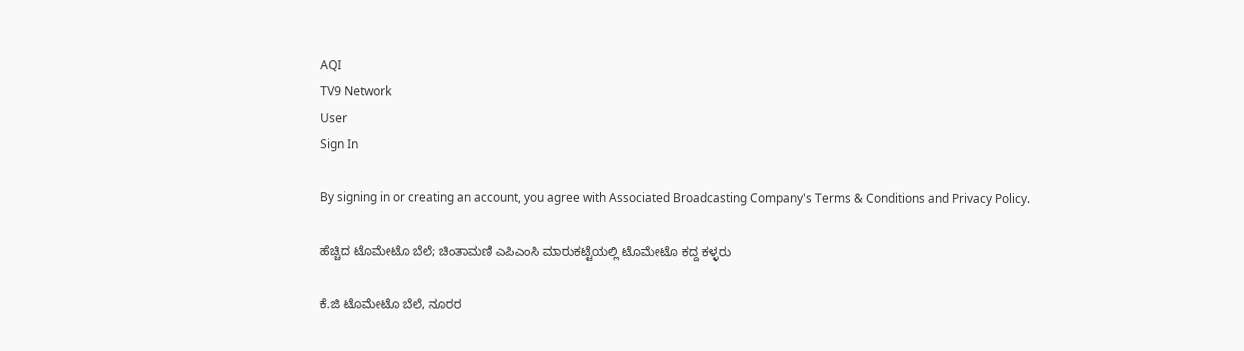AQI
TV9 Network
User
Sign In

By signing in or creating an account, you agree with Associated Broadcasting Company's Terms & Conditions and Privacy Policy.

ಹೆಚ್ಚಿದ ಟೊಮೇಟೊ ಬೆಲೆ; ಚಿಂತಾಮಣಿ ಎಪಿಎಂಸಿ ಮಾರುಕಟ್ಟೆಯಲ್ಲಿ ಟೊಮೇಟೊ ಕದ್ದ ಕಳ್ಳರು

ಕೆ.ಜಿ ಟೊಮೇಟೊ ಬೆಲೆ, ನೂರರ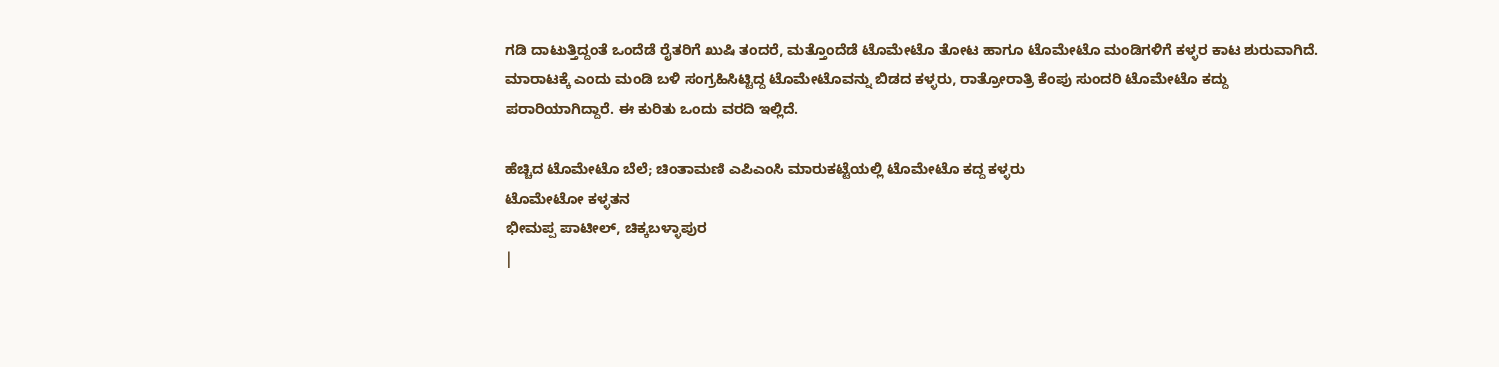ಗಡಿ ದಾಟುತ್ತಿದ್ದಂತೆ ಒಂದೆಡೆ ರೈತರಿಗೆ ಖುಷಿ ತಂದರೆ, ಮತ್ತೊಂದೆಡೆ ಟೊಮೇಟೊ ತೋಟ ಹಾಗೂ ಟೊಮೇಟೊ ಮಂಡಿಗಳಿಗೆ ಕಳ್ಳರ ಕಾಟ ಶುರುವಾಗಿದೆ. ಮಾರಾಟಕ್ಕೆ ಎಂದು ಮಂಡಿ ಬಳಿ ಸಂಗ್ರಹಿಸಿಟ್ಟಿದ್ದ ಟೊಮೇಟೊವನ್ನು ಬಿಡದ ಕಳ್ಳರು, ರಾತ್ರೋರಾತ್ರಿ ಕೆಂಪು ಸುಂದರಿ ಟೊಮೇಟೊ ಕದ್ದು ಪರಾರಿಯಾಗಿದ್ದಾರೆ. ಈ ಕುರಿತು ಒಂದು ವರದಿ ಇಲ್ಲಿದೆ.

ಹೆಚ್ಚಿದ ಟೊಮೇಟೊ ಬೆಲೆ; ಚಿಂತಾಮಣಿ ಎಪಿಎಂಸಿ ಮಾರುಕಟ್ಟೆಯಲ್ಲಿ ಟೊಮೇಟೊ ಕದ್ದ ಕಳ್ಳರು
ಟೊಮೇಟೋ ಕಳ್ಳತನ
ಭೀಮಪ್ಪ ಪಾಟೀಲ್, ಚಿಕ್ಕಬಳ್ಳಾಪುರ
|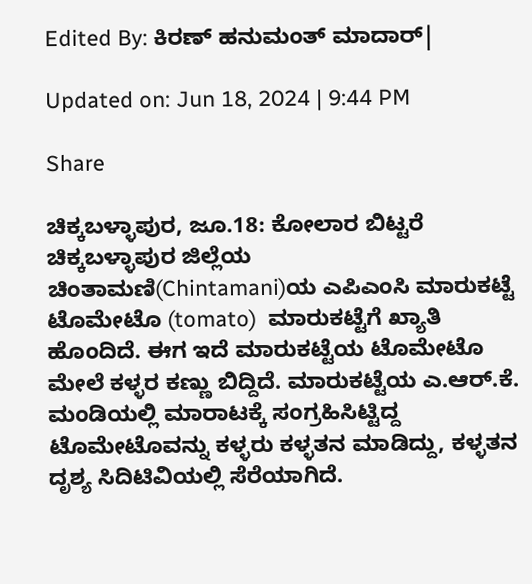Edited By: ಕಿರಣ್ ಹನುಮಂತ್ ಮಾದಾರ್|

Updated on: Jun 18, 2024 | 9:44 PM

Share

ಚಿಕ್ಕಬಳ್ಳಾಪುರ, ಜೂ.18: ಕೋಲಾರ ಬಿಟ್ಟರೆ ಚಿಕ್ಕಬಳ್ಳಾಪುರ ಜಿಲ್ಲೆಯ ಚಿಂತಾಮಣಿ(Chintamani)ಯ ಎಪಿಎಂಸಿ ಮಾರುಕಟ್ಟೆ ಟೊಮೇಟೊ (tomato)  ಮಾರುಕಟ್ಟೆಗೆ ಖ್ಯಾತಿ ಹೊಂದಿದೆ. ಈಗ ಇದೆ ಮಾರುಕಟ್ಟೆಯ ಟೊಮೇಟೊ ಮೇಲೆ ಕಳ್ಳರ ಕಣ್ಣು ಬಿದ್ದಿದೆ. ಮಾರುಕಟ್ಟೆಯ ಎ.ಆರ್.ಕೆ. ಮಂಡಿಯಲ್ಲಿ ಮಾರಾಟಕ್ಕೆ ಸಂಗ್ರಹಿಸಿಟ್ಟಿದ್ದ ಟೊಮೇಟೊವನ್ನು ಕಳ್ಳರು ಕಳ್ಳತನ ಮಾಡಿದ್ದು, ಕಳ್ಳತನ ದೃಶ್ಯ ಸಿದಿಟಿವಿಯಲ್ಲಿ ಸೆರೆಯಾಗಿದೆ.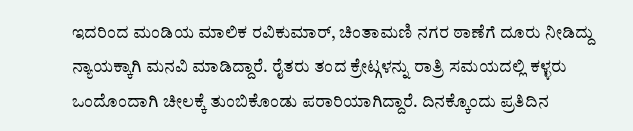ಇದರಿಂದ ಮಂಡಿಯ ಮಾಲಿಕ ರವಿಕುಮಾರ್, ಚಿಂತಾಮಣಿ ನಗರ ಠಾಣೆಗೆ ದೂರು ನೀಡಿದ್ದು ನ್ಯಾಯಕ್ಕಾಗಿ ಮನವಿ ಮಾಡಿದ್ದಾರೆ. ರೈತರು ತಂದ ಕ್ರೇಟ್ಗಳನ್ನು ರಾತ್ರಿ ಸಮಯದಲ್ಲಿ ಕಳ್ಳರು ಒಂದೊಂದಾಗಿ ಚೀಲಕ್ಕೆ ತುಂಬಿಕೊಂಡು ಪರಾರಿಯಾಗಿದ್ದಾರೆ. ದಿನಕ್ಕೊಂದು ಪ್ರತಿದಿನ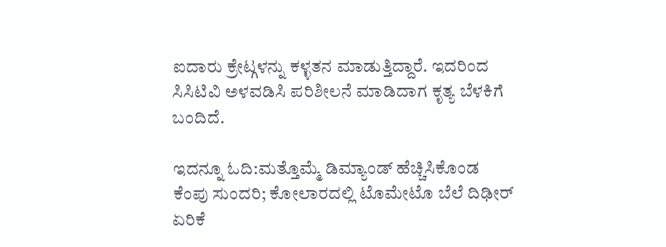ಐದಾರು ಕ್ರೇಟ್ಗಳನ್ನು ಕಳ್ಳತನ ಮಾಡುತ್ತಿದ್ದಾರೆ. ಇದರಿಂದ ಸಿಸಿಟಿವಿ ಅಳವಡಿಸಿ ಪರಿಶೀಲನೆ ಮಾಡಿದಾಗ ಕೃತ್ಯ ಬೆಳಕಿಗೆ ಬಂದಿದೆ.

ಇದನ್ನೂ ಓದಿ:ಮತ್ತೊಮ್ಮೆ ಡಿಮ್ಯಾಂಡ್ ಹೆಚ್ಚಿಸಿಕೊಂಡ ಕೆಂಪು ಸುಂದರಿ; ಕೋಲಾರದಲ್ಲಿ ಟೊಮೇಟೊ ಬೆಲೆ ದಿಢೀರ್ ಏರಿಕೆ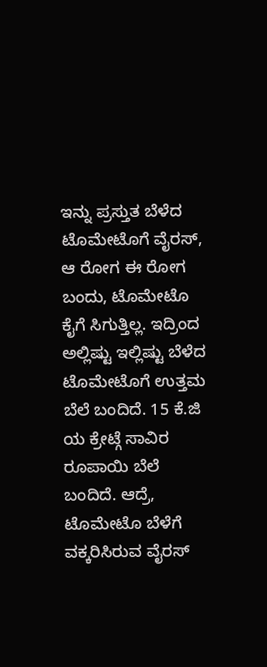ಇನ್ನು ಪ್ರಸ್ತುತ ಬೆಳೆದ ಟೊಮೇಟೊಗೆ ವೈರಸ್, ಆ ರೋಗ ಈ ರೋಗ ಬಂದು, ಟೊಮೇಟೊ ಕೈಗೆ ಸಿಗುತ್ತಿಲ್ಲ. ಇದ್ರಿಂದ ಅಲ್ಲಿಷ್ಟು ಇಲ್ಲಿಷ್ಟು ಬೆಳೆದ ಟೊಮೇಟೊಗೆ ಉತ್ತಮ ಬೆಲೆ ಬಂದಿದೆ. 15 ಕೆ.ಜಿ ಯ ಕ್ರೇಟ್ಗೆ ಸಾವಿರ ರೂಪಾಯಿ ಬೆಲೆ ಬಂದಿದೆ. ಆದ್ರೆ, ಟೊಮೇಟೊ ಬೆಳೆಗೆ ವಕ್ಕರಿಸಿರುವ ವೈರಸ್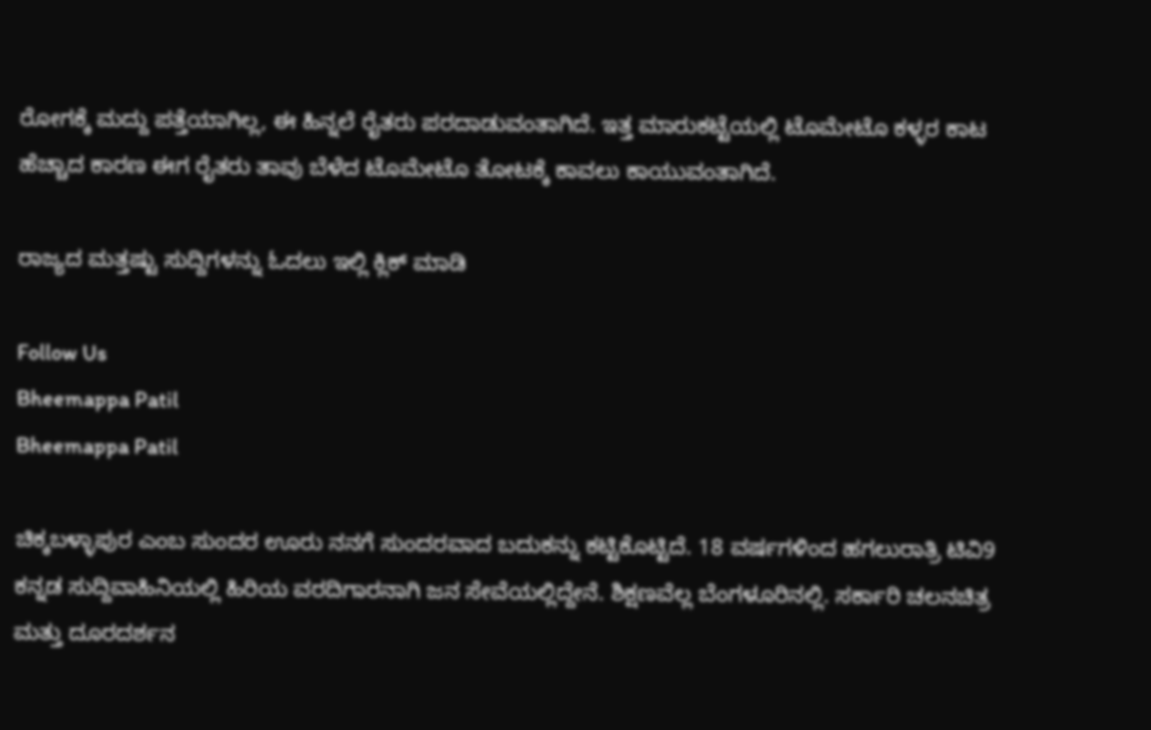ರೋಗಕ್ಕೆ ಮದ್ದು ಪತ್ತೆಯಾಗಿಲ್ಲ, ಈ ಹಿನ್ನಲೆ ರೈತರು ಪರದಾಡುವಂತಾಗಿದೆ. ಇತ್ತ ಮಾರುಕಟ್ಟೆಯಲ್ಲಿ ಟೊಮೇಟೊ ಕಳ್ಳರ ಕಾಟ ಹೆಚ್ಚಾದ ಕಾರಣ ಈಗ ರೈತರು ತಾವು ಬೆಳೆದ ಟೊಮೇಟೊ ತೋಟಕ್ಕೆ ಕಾವಲು ಕಾಯುವಂತಾಗಿದೆ.

ರಾಜ್ಯದ ಮತ್ತಷ್ಟು ಸುದ್ದಿಗಳನ್ನು ಓದಲು ಇಲ್ಲಿ ಕ್ಲಿಕ್ ಮಾಡಿ

Follow Us
Bheemappa Patil
Bheemappa Patil

ಚಿಕ್ಕಬಳ್ಳಾಪುರ ಎಂಬ ಸುಂದರ ಊರು ನನಗೆ ಸುಂದರವಾದ ಬದುಕನ್ನು ಕಟ್ಟಿಕೊಟ್ಟಿದೆ. 18 ವರ್ಷಗಳಿಂದ ಹಗಲುರಾತ್ರಿ ಟಿವಿ9 ಕನ್ನಡ ಸುದ್ದಿವಾಹಿನಿಯಲ್ಲಿ ಹಿರಿಯ ವರದಿಗಾರನಾಗಿ ಜನ ಸೇವೆಯಲ್ಲಿದ್ದೇನೆ. ಶಿಕ್ಷಣವೆಲ್ಲ ಬೆಂಗಳೂರಿನಲ್ಲಿ. ಸರ್ಕಾರಿ ಚಲನಚಿತ್ರ ಮತ್ತು ದೂರದರ್ಶನ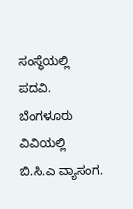ಸಂಸ್ಥೆಯಲ್ಲಿ ಪದವಿ. ಬೆಂಗಳೂರು ವಿವಿಯಲ್ಲಿ ಬಿ.ಸಿ.ಎ ವ್ಯಾಸಂಗ.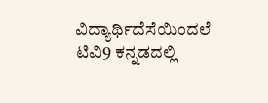ವಿದ್ಯಾರ್ಥಿದೆಸೆಯಿಂದಲೆ ಟಿವಿ9 ಕನ್ನಡದಲ್ಲಿ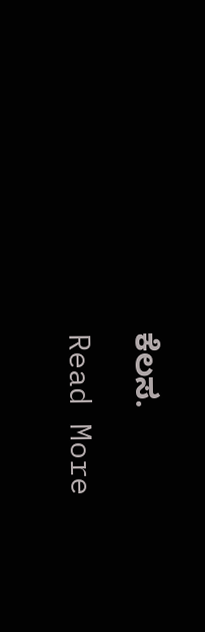ಕೆಲಸ.

Read More